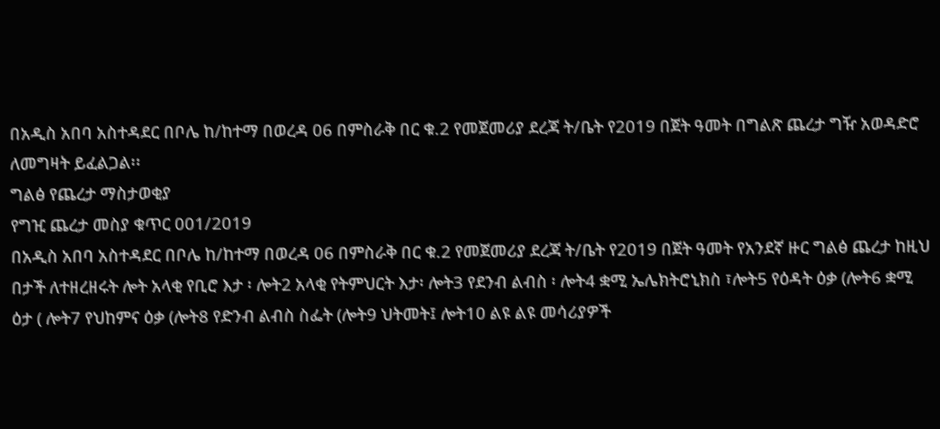በአዲስ አበባ አስተዳደር በቦሌ ከ/ከተማ በወረዳ 06 በምስራቅ በር ቁ.2 የመጀመሪያ ደረጃ ት/ቤት የ2019 በጀት ዓመት በግልጽ ጨረታ ግዥ አወዳድሮ ለመግዛት ይፈልጋል፡፡
ግልፅ የጨረታ ማስታወቂያ
የግዢ ጨረታ መስያ ቁጥር 001/2019
በአዲስ አበባ አስተዳደር በቦሌ ከ/ከተማ በወረዳ 06 በምስራቅ በር ቁ.2 የመጀመሪያ ደረጃ ት/ቤት የ2019 በጀት ዓመት የአንደኛ ዙር ግልፅ ጨረታ ከዚህ በታች ለተዘረዘሩት ሎት አላቂ የቢሮ እታ ፡ ሎት2 አላቂ የትምህርት እታ፡ ሎት3 የደንብ ልብስ ፡ ሎት4 ቋሚ ኤሌክትሮኒክስ ፣ሎት5 የዕዳት ዕቃ (ሎት6 ቋሚ ዕታ ( ሎት7 የህከምና ዕቃ (ሎት8 የድንብ ልብስ ስፌት (ሎት9 ህትመት፤ ሎት10 ልዩ ልዩ መሳሪያዎች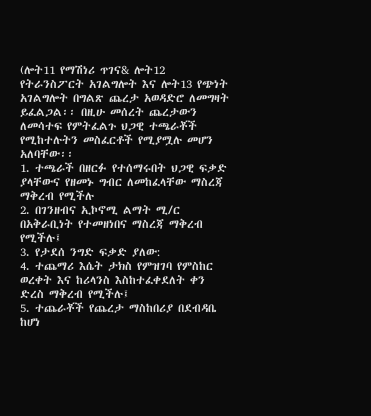(ሎት11 የማሽነሪ ጥገና& ሎት12 የትራንስፖርት አገልግሎት እና ሎት13 የጭነት አገልግሎት በግልጽ ጨረታ አወዳድሮ ለመግዛት ይፈልጋል፡፡ በዚሁ መሰረት ጨረታውን ለመሳተፍ የምትፈልጉ ህጋዊ ተጫራቾች የሚከተሉትን መስፈርቶች የሚያሟሉ መሆን አለባቸው፡፡
1. ተጫራች በዘርፉ የተሰማሩበት ህጋዊ ፍቃድ ያላቸውና የዘመኑ ግብር ለመከፈላቸው ማስረጃ ማቅረብ የሚችሉ
2. በገንዘብና ኢኮኖሚ ልማት ሚ/ር በአቅራቢነት የተመዘነበና ማስረጃ ማቅረብ የሚችሉ፤
3. የታደሰ ንግድ ፍቃድ ያለው:
4. ተጨማሪ እሴት ታክስ የምዝገባ የምስከር ወረቀት እና ከሪላንስ እስከተፈቀደለት ቀን ድረስ ማቅረብ የሚችሉ፤
5. ተጨራቾች የጨረታ ማስከበሪያ በደብዳቤ ከሆነ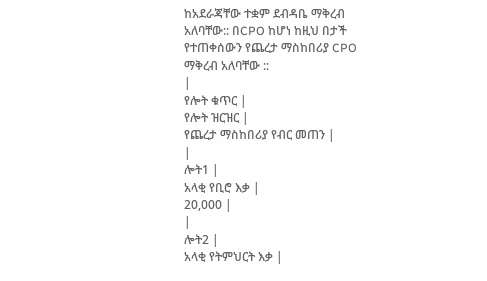ከአደራጃቸው ተቋም ደብዳቤ ማቅረብ አለባቸው:: በCPO ከሆነ ከዚህ በታች የተጠቀሰውን የጨረታ ማስከበሪያ CPO ማቅረብ አለባቸው ::
|
የሎት ቁጥር |
የሎት ዝርዝር |
የጨረታ ማስከበሪያ የብር መጠን |
|
ሎት1 |
አላቂ የቢሮ እቃ |
20,000 |
|
ሎት2 |
አላቂ የትምህርት እቃ |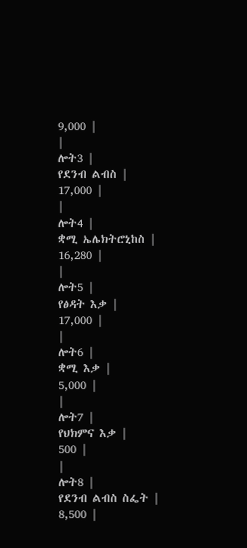9,000 |
|
ሎት3 |
የደንብ ልብስ |
17,000 |
|
ሎት4 |
ቋሚ ኤሌክትሮኒከስ |
16,280 |
|
ሎት5 |
የፅዳት እቃ |
17,000 |
|
ሎት6 |
ቋሚ እቃ |
5,000 |
|
ሎት7 |
የህክምና እቃ |
500 |
|
ሎት8 |
የደንብ ልብስ ስፌት |
8,500 |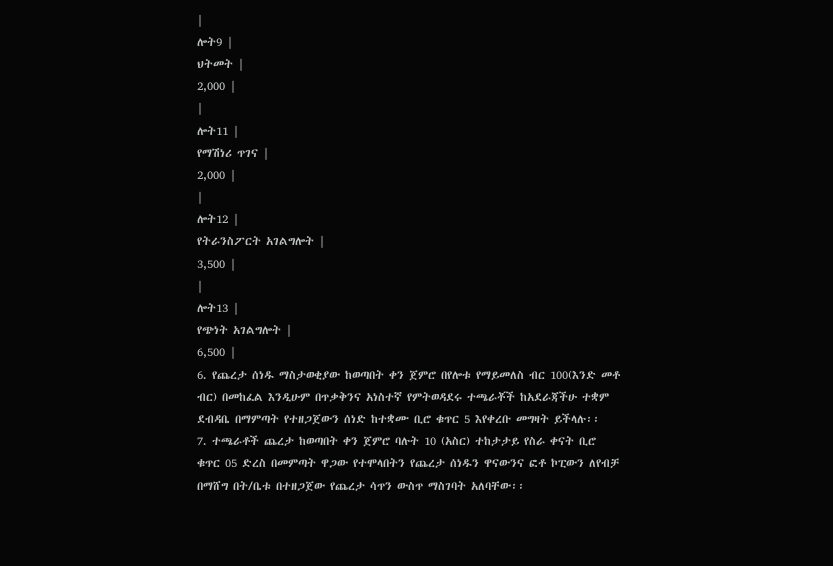|
ሎት9 |
ህትመት |
2,000 |
|
ሎት11 |
የማሽነሪ ጥገና |
2,000 |
|
ሎት12 |
የትራንስፖርት አገልግሎት |
3,500 |
|
ሎት13 |
የጭነት አገልግሎት |
6,500 |
6. የጨረታ ሰነዱ ማስታወቂያው ከወጣበት ቀን ጀምሮ በየሎቱ የማይመለስ ብር 100(እንድ መቶ ብር) በመከፈል እንዲሁም በጥቃቅንና አነስተኛ የምትወዳደሩ ተጫራቾች ከአደራጃችሁ ተቋም ደብዳቤ በማምጣት የተዘጋጀውን ሰነድ ከተቋሙ ቢሮ ቁጥር 5 እየቀረቡ መግዛት ይችላሉ፡፡
7. ተጫራቶች ጨረታ ከወጣበት ቀን ጀምሮ ባሉት 10 (አስር) ተከታታይ የስራ ቀናት ቢሮ ቁጥር 05 ድረስ በመምጣት ዋጋው የተሞላበትን የጨረታ ሰነዱን ዋናውንና ፎቶ ኮፒውን ለየብቻ በማሸግ በት/ቤቱ በተዘጋጀው የጨረታ ሳጥን ውስጥ ማስገባት አለባቸው፡፡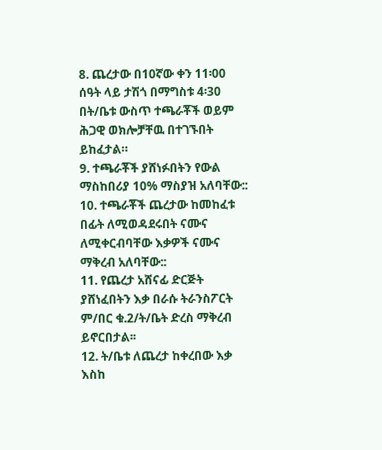8. ጨረታው በ10ኛው ቀን 11፡00 ሰዓት ላይ ታሽጎ በማግስቱ 4፡30 በት/ቤቱ ውስጥ ተጫራቾች ወይም ሕጋዊ ወክሎቻቸዉ በተገኙበት ይከፈታል።
9. ተጫራቾች ያሸነፉበትን የውል ማስከበሪያ 10% ማስያዝ አለባቸው::
10. ተጫራቾች ጨረታው ከመከፈቱ በፊት ለሚወዳደሩበት ናሙና ለሚቀርብባቸው እቃዎች ናሙና ማቅረብ አለባቸው::
11. የጨረታ አሸናፊ ድርጅት ያሸነፈበትን እቃ በራሱ ትራንስፖርት ም/በር ቁ.2/ት/ቤት ድረስ ማቅረብ ይኖርበታል፡፡
12. ት/ቤቱ ለጨረታ ከቀረበው እቃ እስከ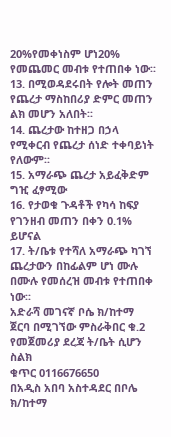20%የመቀነስም ሆነ20% የመጨመር መብቱ የተጠበቀ ነው፡፡
13. በሚወዳደሩበት የሎት መጠን የጨረታ ማስከበሪያ ድምር መጠን ልክ መሆን አለበት፡፡
14. ጨረታው ከተዘጋ በኃላ የሚቀርብ የጨረታ ሰነድ ተቀባይነት የለውም፡፡
15. አማራጭ ጨረታ አይፈቅድም ግዢ ፈፃሚው
16. የታወቁ ጉዳቶች የካሳ ከፍያ የገንዘብ መጠን በቀን 0.1% ይሆናል
17. ት/ቤቱ የተሻለ አማራጭ ካገኘ ጨረታውን በከፊልም ሆነ ሙሉ በሙሉ የመሰረዝ መብቱ የተጠበቀ ነው፡፡
አድራሻ መገናኛ ቦሴ ክ/ከተማ ጀርባ በሚገኘው ምስራቅበር ቁ.2 የመጀመሪያ ደረጃ ት/ቤት ሲሆን ስልክ
ቁጥር 0116676650
በአዲስ አበባ አስተዳደር በቦሌ ክ/ከተማ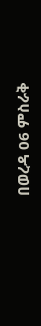በወረዳ 06 ምስራቅ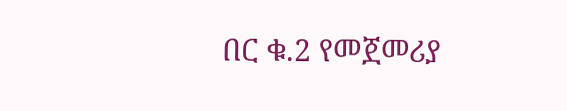በር ቁ.2 የመጀመሪያ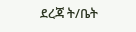ደረጃ ት/ቤት